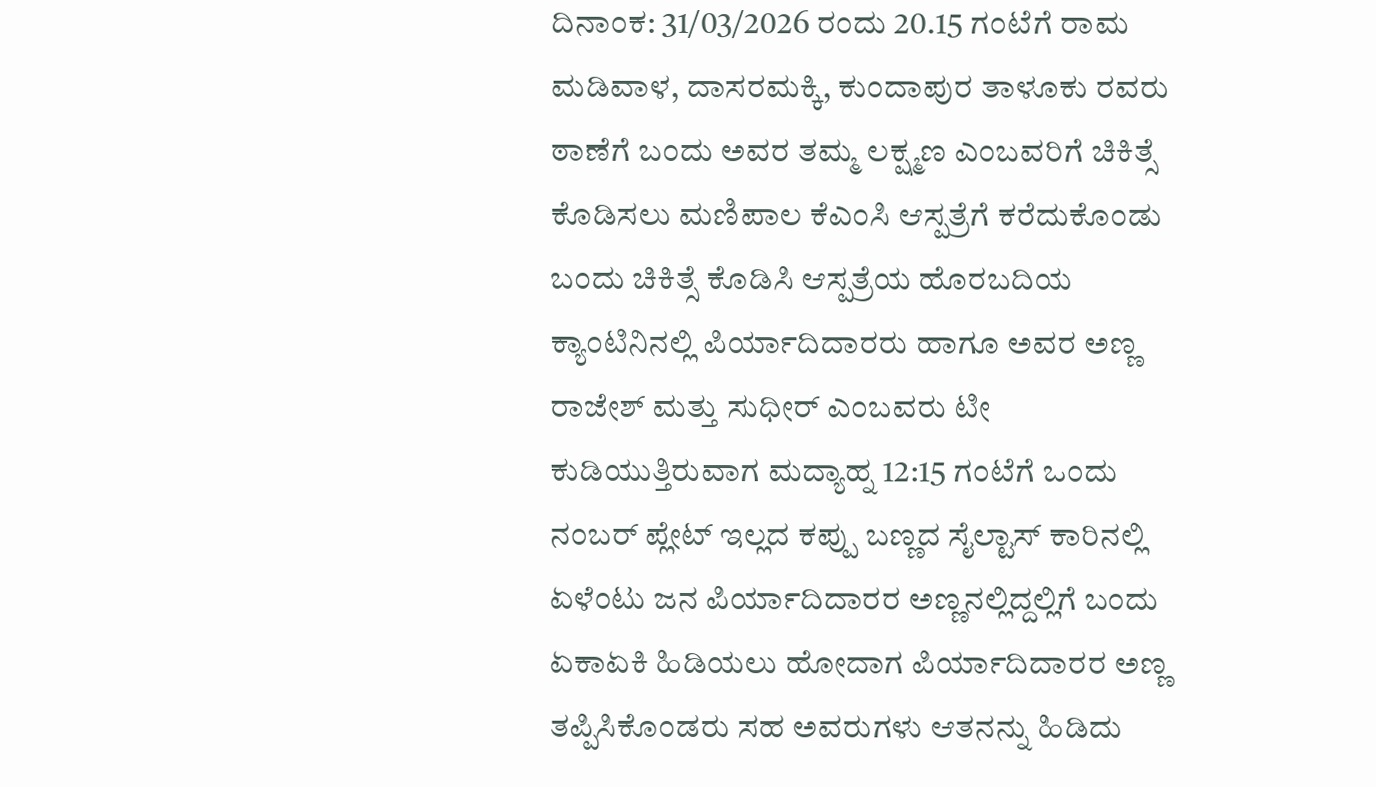ದಿನಾಂಕ: 31/03/2026 ರಂದು 20.15 ಗಂಟೆಗೆ ರಾಮ ಮಡಿವಾಳ, ದಾಸರಮಕ್ಕಿ, ಕುಂದಾಪುರ ತಾಳೂಕು ರವರು ಠಾಣೆಗೆ ಬಂದು ಅವರ ತಮ್ಮ ಲಕ್ಷ್ಮಣ ಎಂಬವರಿಗೆ ಚಿಕಿತ್ಸೆ ಕೊಡಿಸಲು ಮಣಿಪಾಲ ಕೆಎಂಸಿ ಆಸ್ಪತ್ರೆಗೆ ಕರೆದುಕೊಂಡು ಬಂದು ಚಿಕಿತ್ಸೆ ಕೊಡಿಸಿ ಆಸ್ಪತ್ರೆಯ ಹೊರಬದಿಯ ಕ್ಯಾಂಟಿನಿನಲ್ಲಿ ಪಿರ್ಯಾದಿದಾರರು ಹಾಗೂ ಅವರ ಅಣ್ಣ ರಾಜೇಶ್ ಮತ್ತು ಸುಧೀರ್ ಎಂಬವರು ಟೀ ಕುಡಿಯುತ್ತಿರುವಾಗ ಮದ್ಯಾಹ್ನ 12:15 ಗಂಟೆಗೆ ಒಂದು ನಂಬರ್ ಪ್ಲೇಟ್ ಇಲ್ಲದ ಕಪ್ಪು ಬಣ್ಣದ ಸೈಲ್ಟಾಸ್ ಕಾರಿನಲ್ಲಿ ಏಳೆಂಟು ಜನ ಪಿರ್ಯಾದಿದಾರರ ಅಣ್ಣನಲ್ಲಿದ್ದಲ್ಲಿಗೆ ಬಂದು ಏಕಾಏಕಿ ಹಿಡಿಯಲು ಹೋದಾಗ ಪಿರ್ಯಾದಿದಾರರ ಅಣ್ಣ ತಪ್ಪಿಸಿಕೊಂಡರು ಸಹ ಅವರುಗಳು ಆತನನ್ನು ಹಿಡಿದು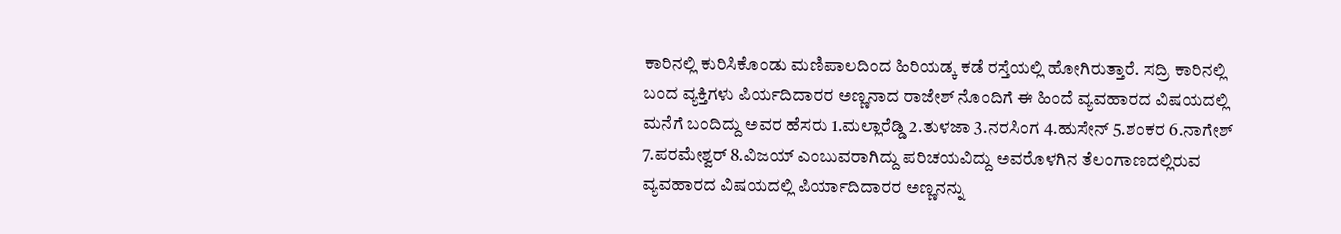ಕಾರಿನಲ್ಲಿ ಕುರಿಸಿಕೊಂಡು ಮಣಿಪಾಲದಿಂದ ಹಿರಿಯಡ್ಕ ಕಡೆ ರಸ್ತೆಯಲ್ಲಿ ಹೋಗಿರುತ್ತಾರೆ. ಸದ್ರಿ ಕಾರಿನಲ್ಲಿ ಬಂದ ವ್ಯಕ್ತಿಗಳು ಪಿರ್ಯದಿದಾರರ ಅಣ್ಣನಾದ ರಾಜೇಶ್ ನೊಂದಿಗೆ ಈ ಹಿಂದೆ ವ್ಯವಹಾರದ ವಿಷಯದಲ್ಲಿ ಮನೆಗೆ ಬಂದಿದ್ದು ಅವರ ಹೆಸರು 1.ಮಲ್ಲಾರೆಡ್ಡಿ 2.ತುಳಜಾ 3.ನರಸಿಂಗ 4.ಹುಸೇನ್ 5.ಶಂಕರ 6.ನಾಗೇಶ್ 7.ಪರಮೇಶ್ವರ್ 8.ವಿಜಯ್ ಎಂಬುವರಾಗಿದ್ದು ಪರಿಚಯವಿದ್ದು ಅವರೊಳಗಿನ ತೆಲಂಗಾಣದಲ್ಲಿರುವ ವ್ಯವಹಾರದ ವಿಷಯದಲ್ಲಿ ಪಿರ್ಯಾದಿದಾರರ ಅಣ್ಣನನ್ನು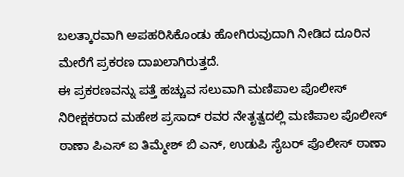ಬಲತ್ಕಾರವಾಗಿ ಅಪಹರಿಸಿಕೊಂಡು ಹೋಗಿರುವುದಾಗಿ ನೀಡಿದ ದೂರಿನ ಮೇರೆಗೆ ಪ್ರಕರಣ ದಾಖಲಾಗಿರುತ್ತದೆ.
ಈ ಪ್ರಕರಣವನ್ನು ಪತ್ತೆ ಹಚ್ಚುವ ಸಲುವಾಗಿ ಮಣಿಪಾಲ ಪೊಲೀಸ್ ನಿರೀಕ್ಷಕರಾದ ಮಹೇಶ ಪ್ರಸಾದ್ ರವರ ನೇತೃತ್ವದಲ್ಲಿ ಮಣಿಪಾಲ ಪೊಲೀಸ್ ಠಾಣಾ ಪಿಎಸ್ ಐ ತಿಮ್ಮೇಶ್ ಬಿ ಎನ್, ಉಡುಪಿ ಸೈಬರ್ ಪೊಲೀಸ್ ಠಾಣಾ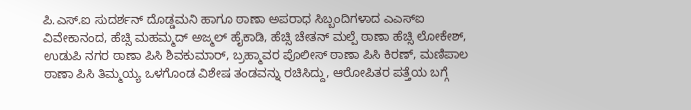ಪಿ.ಎಸ್.ಐ ಸುದರ್ಶನ್ ದೊಡ್ಡಮನಿ ಹಾಗೂ ಠಾಣಾ ಅಪರಾಧ ಸಿಬ್ಬಂದಿಗಳಾದ ಎಎಸ್ಐ ವಿವೇಕಾನಂದ, ಹೆಚ್ಸಿ ಮಹಮ್ಮದ್ ಅಜ್ಮಲ್ ಹೈಕಾಡಿ, ಹೆಚ್ಸಿ ಚೇತನ್ ಮಲ್ಪೆ ಠಾಣಾ ಹೆಚ್ಸಿ ಲೋಕೇಶ್, ಉಡುಪಿ ನಗರ ಠಾಣಾ ಪಿಸಿ ಶಿವಕುಮಾರ್, ಬ್ರಹ್ಮಾವರ ಪೊಲೀಸ್ ಠಾಣಾ ಪಿಸಿ ಕಿರಣ್, ಮಣಿಪಾಲ ಠಾಣಾ ಪಿಸಿ ತಿಮ್ಮಯ್ಯ ಒಳಗೊಂಡ ವಿಶೇಷ ತಂಡವನ್ನು ರಚಿಸಿದ್ದು, ಆರೋಪಿತರ ಪತ್ತೆಯ ಬಗ್ಗೆ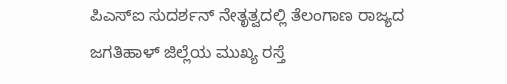ಪಿಎಸ್ಐ ಸುದರ್ಶನ್ ನೇತೃತ್ವದಲ್ಲಿ ತೆಲಂಗಾಣ ರಾಜ್ಯದ ಜಗತಿಹಾಳ್ ಜಿಲ್ಲೆಯ ಮುಖ್ಯ ರಸ್ತೆ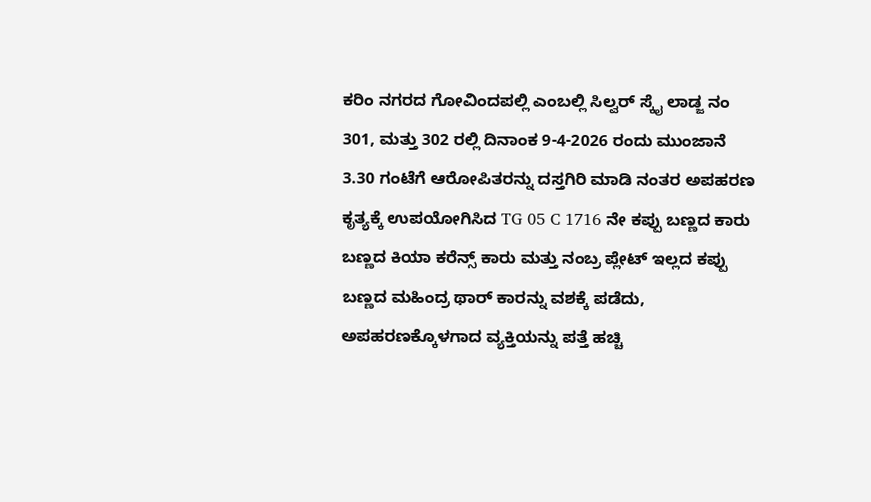ಕರಿಂ ನಗರದ ಗೋವಿಂದಪಲ್ಲಿ ಎಂಬಲ್ಲಿ ಸಿಲ್ವರ್ ಸ್ಕೈ ಲಾಡ್ಜ ನಂ 301, ಮತ್ತು 302 ರಲ್ಲಿ ದಿನಾಂಕ 9-4-2026 ರಂದು ಮುಂಜಾನೆ 3.30 ಗಂಟೆಗೆ ಆರೋಪಿತರನ್ನು ದಸ್ತಗಿರಿ ಮಾಡಿ ನಂತರ ಅಪಹರಣ ಕೃತ್ಯಕ್ಕೆ ಉಪಯೋಗಿಸಿದ TG 05 C 1716 ನೇ ಕಪ್ಪು ಬಣ್ಣದ ಕಾರು ಬಣ್ಣದ ಕಿಯಾ ಕರೆನ್ಸ್ ಕಾರು ಮತ್ತು ನಂಬ್ರ ಪ್ಲೇಟ್ ಇಲ್ಲದ ಕಪ್ಪು ಬಣ್ಣದ ಮಹಿಂದ್ರ ಥಾರ್ ಕಾರನ್ನು ವಶಕ್ಕೆ ಪಡೆದು, ಅಪಹರಣಕ್ಕೊಳಗಾದ ವ್ಯಕ್ತಿಯನ್ನು ಪತ್ತೆ ಹಚ್ಚಿ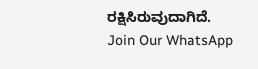ರಕ್ಷಿಸಿರುವುದಾಗಿದೆ.
Join Our WhatsApp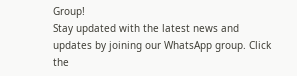Group!
Stay updated with the latest news and updates by joining our WhatsApp group. Click the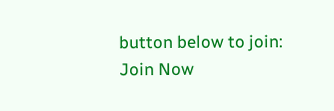button below to join:
Join Now